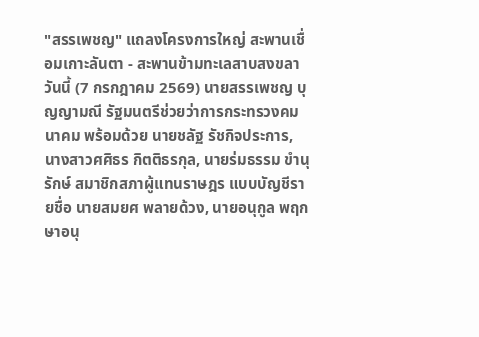"สรรเพชญ" แถลงโครงการใหญ่ สะพานเชื่อมเกาะลันตา - สะพานข้ามทะเลสาบสงขลา
วันนี้ (7 กรกฎาคม 2569) นายสรรเพชญ บุญญามณี รัฐมนตรีช่วยว่าการกระทรวงคมนาคม พร้อมด้วย นายชลัฐ รัชกิจประการ, นางสาวศศิธร กิตติธรกุล, นายร่มธรรม ขำนุรักษ์ สมาชิกสภาผู้แทนราษฎร แบบบัญชีรายชื่อ นายสมยศ พลายด้วง, นายอนุกูล พฤกษาอนุ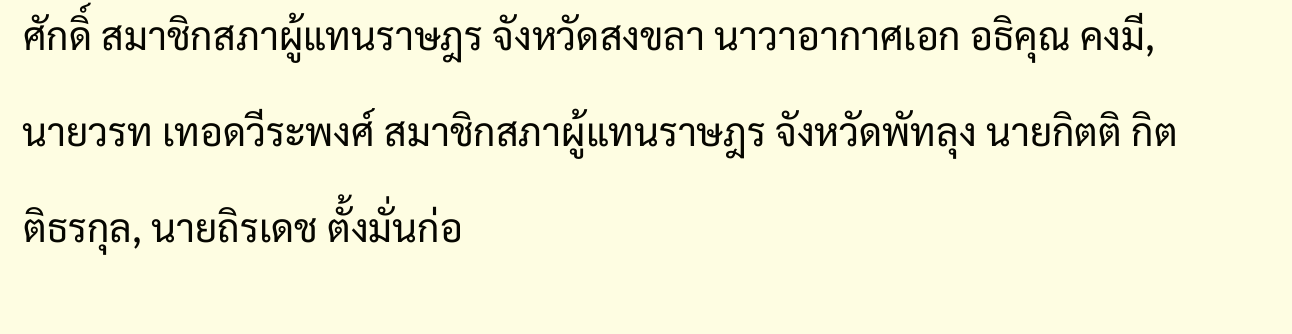ศักดิ์ สมาชิกสภาผู้แทนราษฎร จังหวัดสงขลา นาวาอากาศเอก อธิคุณ คงมี, นายวรท เทอดวีระพงศ์ สมาชิกสภาผู้แทนราษฎร จังหวัดพัทลุง นายกิตติ กิตติธรกุล, นายถิรเดช ตั้งมั่นก่อ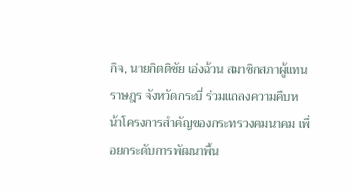กิจ, นายกิตติชัย เอ่งฉ้วน สมาชิกสภาผู้แทนราษฎร จังหวัดกระบี่ ร่วมแถลงความคืบหน้าโครงการสำคัญของกระทรวงคมนาคม เพื่อยกระดับการพัฒนาพื้น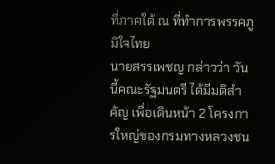ที่ภาคใต้ ณ ที่ทำการพรรคภูมิใจไทย
นายสรรเพชญ กล่าวว่า วันนี้คณะรัฐมนตรี ได้มีมติสำคัญ เพื่อเดินหน้า 2 โครงการใหญ่ของกรมทางหลวงชน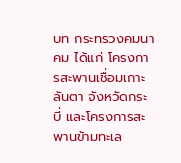บท กระทรวงคมนาคม ได้แก่ โครงการสะพานเชื่อมเกาะลันตา จังหวัดกระบี่ และโครงการสะพานข้ามทะเล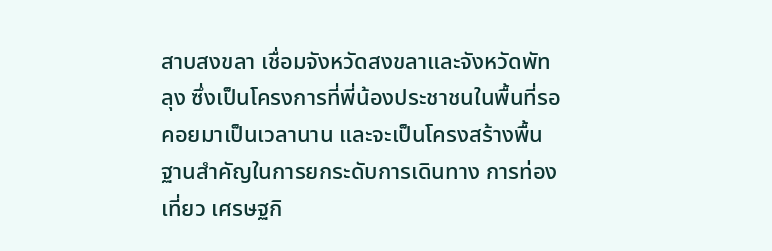สาบสงขลา เชื่อมจังหวัดสงขลาและจังหวัดพัทลุง ซึ่งเป็นโครงการที่พี่น้องประชาชนในพื้นที่รอคอยมาเป็นเวลานาน และจะเป็นโครงสร้างพื้นฐานสำคัญในการยกระดับการเดินทาง การท่องเที่ยว เศรษฐกิ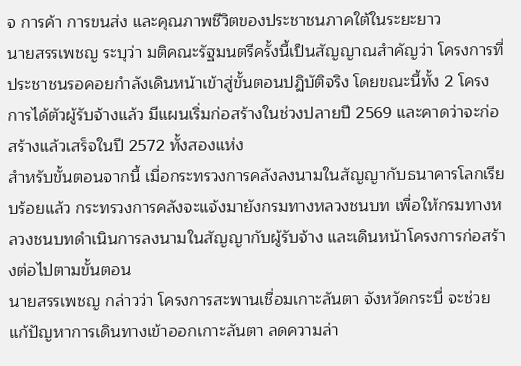จ การค้า การขนส่ง และคุณภาพชีวิตของประชาชนภาคใต้ในระยะยาว
นายสรรเพชญ ระบุว่า มติคณะรัฐมนตรีครั้งนี้เป็นสัญญาณสำคัญว่า โครงการที่ประชาชนรอคอยกำลังเดินหน้าเข้าสู่ขั้นตอนปฏิบัติจริง โดยขณะนี้ทั้ง 2 โครงการได้ตัวผู้รับจ้างแล้ว มีแผนเริ่มก่อสร้างในช่วงปลายปี 2569 และคาดว่าจะก่อสร้างแล้วเสร็จในปี 2572 ทั้งสองแห่ง
สำหรับขั้นตอนจากนี้ เมื่อกระทรวงการคลังลงนามในสัญญากับธนาคารโลกเรียบร้อยแล้ว กระทรวงการคลังจะแจ้งมายังกรมทางหลวงชนบท เพื่อให้กรมทางหลวงชนบทดำเนินการลงนามในสัญญากับผู้รับจ้าง และเดินหน้าโครงการก่อสร้างต่อไปตามขั้นตอน
นายสรรเพชญ กล่าวว่า โครงการสะพานเชื่อมเกาะลันตา จังหวัดกระบี่ จะช่วยแก้ปัญหาการเดินทางเข้าออกเกาะลันตา ลดความล่า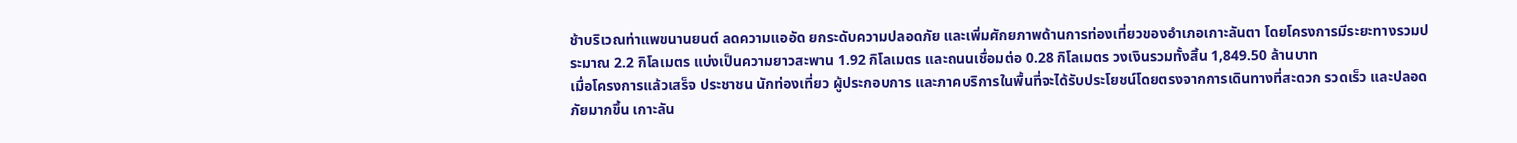ช้าบริเวณท่าแพขนานยนต์ ลดความแออัด ยกระดับความปลอดภัย และเพิ่มศักยภาพด้านการท่องเที่ยวของอำเภอเกาะลันตา โดยโครงการมีระยะทางรวมประมาณ 2.2 กิโลเมตร แบ่งเป็นความยาวสะพาน 1.92 กิโลเมตร และถนนเชื่อมต่อ 0.28 กิโลเมตร วงเงินรวมทั้งสิ้น 1,849.50 ล้านบาท
เมื่อโครงการแล้วเสร็จ ประชาชน นักท่องเที่ยว ผู้ประกอบการ และภาคบริการในพื้นที่จะได้รับประโยชน์โดยตรงจากการเดินทางที่สะดวก รวดเร็ว และปลอดภัยมากขึ้น เกาะลัน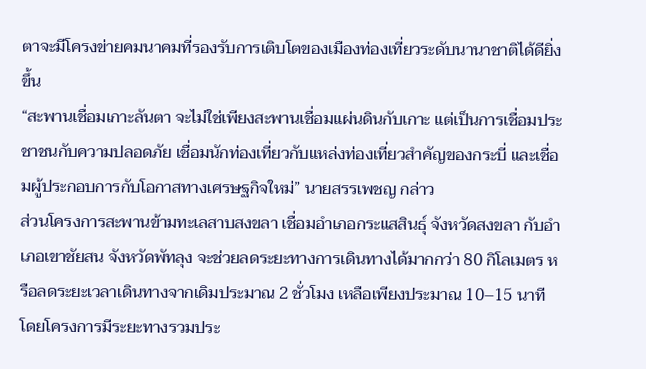ตาจะมีโครงข่ายคมนาคมที่รองรับการเติบโตของเมืองท่องเที่ยวระดับนานาชาติได้ดียิ่งขึ้น
“สะพานเชื่อมเกาะลันตา จะไม่ใช่เพียงสะพานเชื่อมแผ่นดินกับเกาะ แต่เป็นการเชื่อมประชาชนกับความปลอดภัย เชื่อมนักท่องเที่ยวกับแหล่งท่องเที่ยวสำคัญของกระบี่ และเชื่อมผู้ประกอบการกับโอกาสทางเศรษฐกิจใหม่” นายสรรเพชญ กล่าว
ส่วนโครงการสะพานข้ามทะเลสาบสงขลา เชื่อมอำเภอกระแสสินธุ์ จังหวัดสงขลา กับอำเภอเขาชัยสน จังหวัดพัทลุง จะช่วยลดระยะทางการเดินทางได้มากกว่า 80 กิโลเมตร หรือลดระยะเวลาเดินทางจากเดิมประมาณ 2 ชั่วโมง เหลือเพียงประมาณ 10–15 นาที โดยโครงการมีระยะทางรวมประ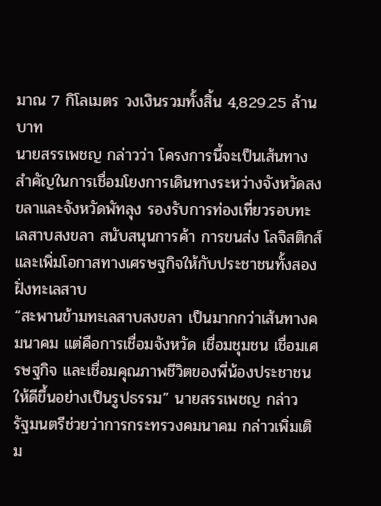มาณ 7 กิโลเมตร วงเงินรวมทั้งสิ้น 4,829.25 ล้านบาท
นายสรรเพชญ กล่าวว่า โครงการนี้จะเป็นเส้นทางสำคัญในการเชื่อมโยงการเดินทางระหว่างจังหวัดสงขลาและจังหวัดพัทลุง รองรับการท่องเที่ยวรอบทะเลสาบสงขลา สนับสนุนการค้า การขนส่ง โลจิสติกส์ และเพิ่มโอกาสทางเศรษฐกิจให้กับประชาชนทั้งสองฝั่งทะเลสาบ
“สะพานข้ามทะเลสาบสงขลา เป็นมากกว่าเส้นทางคมนาคม แต่คือการเชื่อมจังหวัด เชื่อมชุมชน เชื่อมเศรษฐกิจ และเชื่อมคุณภาพชีวิตของพี่น้องประชาชนให้ดีขึ้นอย่างเป็นรูปธรรม” นายสรรเพชญ กล่าว
รัฐมนตรีช่วยว่าการกระทรวงคมนาคม กล่าวเพิ่มเติม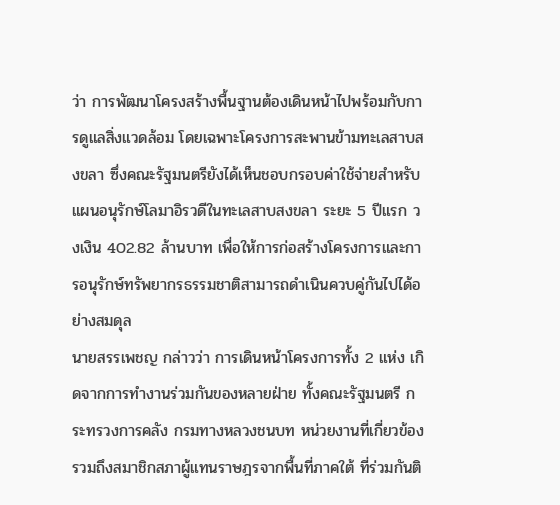ว่า การพัฒนาโครงสร้างพื้นฐานต้องเดินหน้าไปพร้อมกับการดูแลสิ่งแวดล้อม โดยเฉพาะโครงการสะพานข้ามทะเลสาบสงขลา ซึ่งคณะรัฐมนตรียังได้เห็นชอบกรอบค่าใช้จ่ายสำหรับแผนอนุรักษ์โลมาอิรวดีในทะเลสาบสงขลา ระยะ 5 ปีแรก วงเงิน 402.82 ล้านบาท เพื่อให้การก่อสร้างโครงการและการอนุรักษ์ทรัพยากรธรรมชาติสามารถดำเนินควบคู่กันไปได้อย่างสมดุล
นายสรรเพชญ กล่าวว่า การเดินหน้าโครงการทั้ง 2 แห่ง เกิดจากการทำงานร่วมกันของหลายฝ่าย ทั้งคณะรัฐมนตรี กระทรวงการคลัง กรมทางหลวงชนบท หน่วยงานที่เกี่ยวข้อง รวมถึงสมาชิกสภาผู้แทนราษฎรจากพื้นที่ภาคใต้ ที่ร่วมกันติ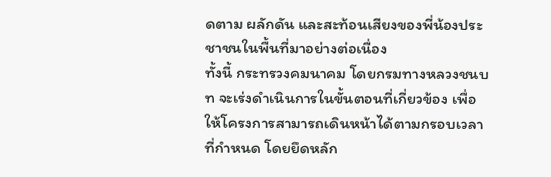ดตาม ผลักดัน และสะท้อนเสียงของพี่น้องประชาชนในพื้นที่มาอย่างต่อเนื่อง
ทั้งนี้ กระทรวงคมนาคม โดยกรมทางหลวงชนบท จะเร่งดำเนินการในขั้นตอนที่เกี่ยวข้อง เพื่อให้โครงการสามารถเดินหน้าได้ตามกรอบเวลาที่กำหนด โดยยึดหลัก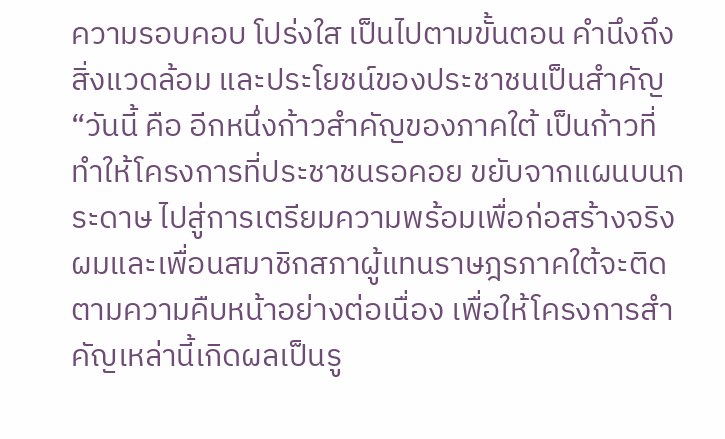ความรอบคอบ โปร่งใส เป็นไปตามขั้นตอน คำนึงถึงสิ่งแวดล้อม และประโยชน์ของประชาชนเป็นสำคัญ
“วันนี้ คือ อีกหนึ่งก้าวสำคัญของภาคใต้ เป็นก้าวที่ทำให้โครงการที่ประชาชนรอคอย ขยับจากแผนบนกระดาษ ไปสู่การเตรียมความพร้อมเพื่อก่อสร้างจริง ผมและเพื่อนสมาชิกสภาผู้แทนราษฎรภาคใต้จะติดตามความคืบหน้าอย่างต่อเนื่อง เพื่อให้โครงการสำคัญเหล่านี้เกิดผลเป็นรู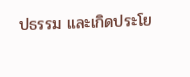ปธรรม และเกิดประโย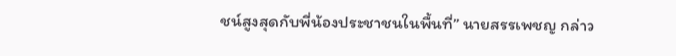ชน์สูงสุดกับพี่น้องประชาชนในพื้นที่” นายสรรเพชญ กล่าว